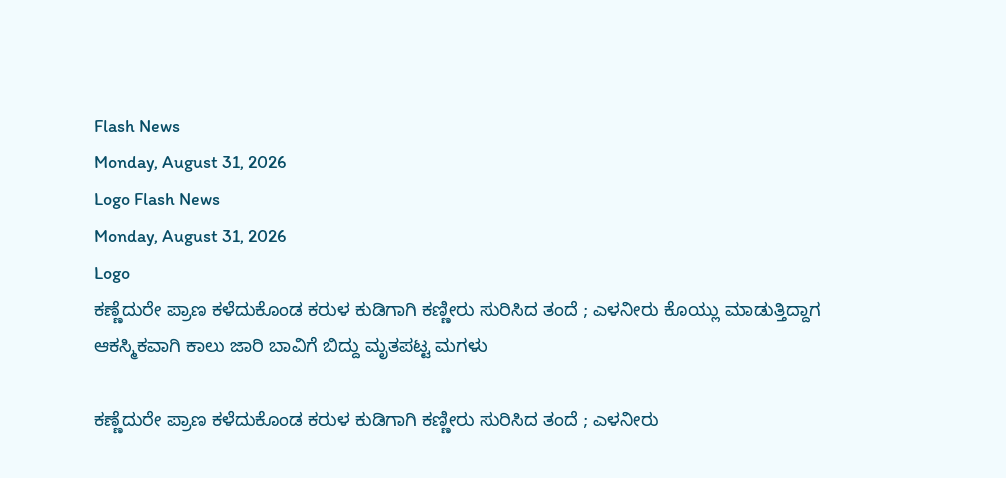Flash News
Monday, August 31, 2026
Logo Flash News
Monday, August 31, 2026
Logo
ಕಣ್ಣೆದುರೇ ಪ್ರಾಣ ಕಳೆದುಕೊಂಡ ಕರುಳ ಕುಡಿಗಾಗಿ ಕಣ್ಣೀರು ಸುರಿಸಿದ ತಂದೆ ; ಎಳನೀರು ಕೊಯ್ಲು ಮಾಡುತ್ತಿದ್ದಾಗ ಆಕಸ್ಮಿಕವಾಗಿ ಕಾಲು ಜಾರಿ ಬಾವಿಗೆ ಬಿದ್ದು ಮೃತಪಟ್ಟ ಮಗಳು

ಕಣ್ಣೆದುರೇ ಪ್ರಾಣ ಕಳೆದುಕೊಂಡ ಕರುಳ ಕುಡಿಗಾಗಿ ಕಣ್ಣೀರು ಸುರಿಸಿದ ತಂದೆ ; ಎಳನೀರು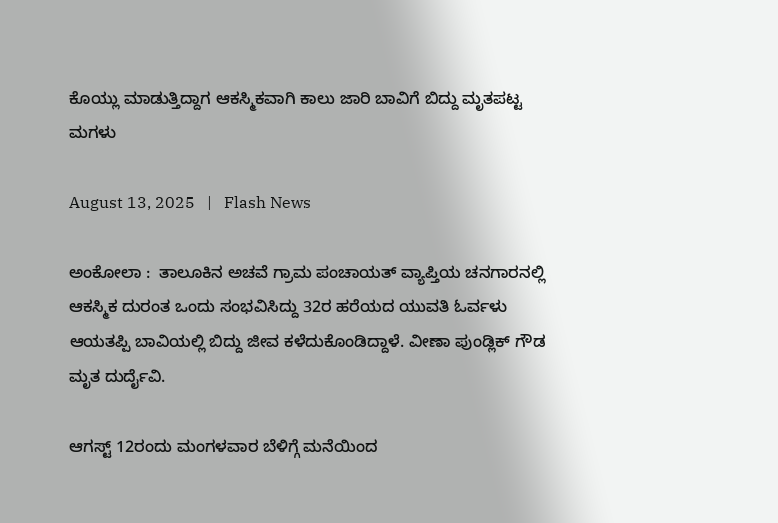ಕೊಯ್ಲು ಮಾಡುತ್ತಿದ್ದಾಗ ಆಕಸ್ಮಿಕವಾಗಿ ಕಾಲು ಜಾರಿ ಬಾವಿಗೆ ಬಿದ್ದು ಮೃತಪಟ್ಟ ಮಗಳು

August 13, 2025   |   Flash News

ಅಂಕೋಲಾ :  ತಾಲೂಕಿನ ಅಚವೆ ಗ್ರಾಮ ಪಂಚಾಯತ್ ವ್ಯಾಪ್ತಿಯ ಚನಗಾರನಲ್ಲಿ ಆಕಸ್ಮಿಕ ದುರಂತ ಒಂದು ಸಂಭವಿಸಿದ್ದು 32ರ ಹರೆಯದ ಯುವತಿ ಓರ್ವಳು ಆಯತಪ್ಪಿ ಬಾವಿಯಲ್ಲಿ ಬಿದ್ದು ಜೀವ ಕಳೆದುಕೊಂಡಿದ್ದಾಳೆ. ವೀಣಾ ಪುಂಡ್ಲಿಕ್ ಗೌಡ ಮೃತ ದುರ್ದೈವಿ.

ಆಗಸ್ಟ್ 12ರಂದು ಮಂಗಳವಾರ ಬೆಳಿಗ್ಗೆ ಮನೆಯಿಂದ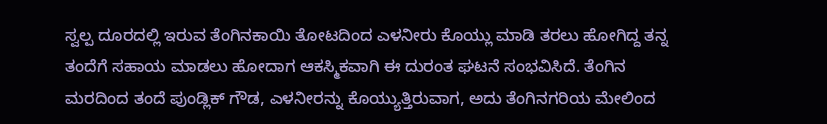ಸ್ವಲ್ಪ ದೂರದಲ್ಲಿ ಇರುವ ತೆಂಗಿನಕಾಯಿ ತೋಟದಿಂದ ಎಳನೀರು ಕೊಯ್ಲು ಮಾಡಿ ತರಲು ಹೋಗಿದ್ದ ತನ್ನ ತಂದೆಗೆ ಸಹಾಯ ಮಾಡಲು ಹೋದಾಗ ಆಕಸ್ಮಿಕವಾಗಿ ಈ ದುರಂತ ಘಟನೆ ಸಂಭವಿಸಿದೆ. ತೆಂಗಿನ ಮರದಿಂದ ತಂದೆ ಪುಂಡ್ಲಿಕ್ ಗೌಡ, ಎಳನೀರನ್ನು ಕೊಯ್ಯುತ್ತಿರುವಾಗ, ಅದು ತೆಂಗಿನಗರಿಯ ಮೇಲಿಂದ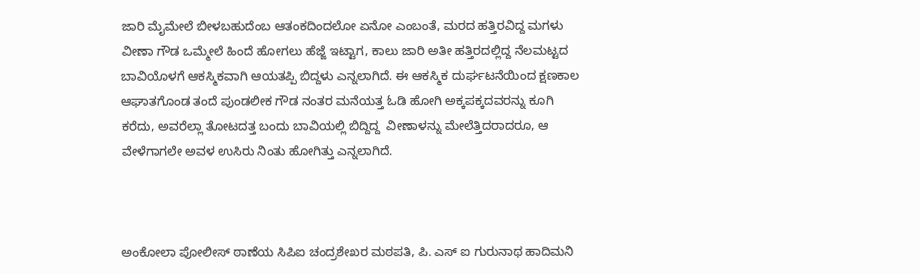ಜಾರಿ ಮೈಮೇಲೆ ಬೀಳಬಹುದೆಂಬ ಆತಂಕದಿಂದಲೋ ಏನೋ ಎಂಬಂತೆ, ಮರದ ಹತ್ತಿರವಿದ್ದ ಮಗಳು ವೀಣಾ ಗೌಡ ಒಮ್ಮೇಲೆ ಹಿಂದೆ ಹೋಗಲು ಹೆಜ್ಜೆ ಇಟ್ಟಾಗ, ಕಾಲು ಜಾರಿ ಅತೀ ಹತ್ತಿರದಲ್ಲಿದ್ದ ನೆಲಮಟ್ಟದ ಬಾವಿಯೊಳಗೆ ಆಕಸ್ಮಿಕವಾಗಿ ಆಯತಪ್ಪಿ ಬಿದ್ದಳು ಎನ್ನಲಾಗಿದೆ. ಈ ಆಕಸ್ಮಿಕ ದುರ್ಘಟನೆಯಿಂದ ಕ್ಷಣಕಾಲ ಆಘಾತಗೊಂಡ ತಂದೆ ಪುಂಡಲೀಕ ಗೌಡ ನಂತರ ಮನೆಯತ್ತ ಓಡಿ ಹೋಗಿ ಅಕ್ಕಪಕ್ಕದವರನ್ನು ಕೂಗಿ ಕರೆದು, ಅವರೆಲ್ಲಾ ತೋಟದತ್ತ ಬಂದು ಬಾವಿಯಲ್ಲಿ ಬಿದ್ದಿದ್ದ  ವೀಣಾಳನ್ನು ಮೇಲೆತ್ತಿದರಾದರೂ, ಆ ವೇಳೆಗಾಗಲೇ ಅವಳ ಉಸಿರು ನಿಂತು ಹೋಗಿತ್ತು ಎನ್ನಲಾಗಿದೆ.



ಅಂಕೋಲಾ ಪೋಲೀಸ್ ಠಾಣೆಯ ಸಿಪಿಐ ಚಂದ್ರಶೇಖರ ಮಠಪತಿ, ಪಿ. ಎಸ್ ಐ ಗುರುನಾಥ ಹಾದಿಮನಿ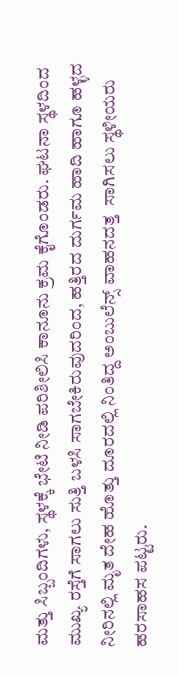ಮತ್ತು ಸಿಬ್ಬಂದಿಗಳು, ಸ್ಥಳಕ್ಕೆ ಭೇಟಿ ನೀಡಿ ಪರಿಶೀಲಿಸಿ ಕಾನೂನು ಕ್ರಮ ಕೈಗೊಂಡರು. ಘಟನಾ ಸ್ಥಳದಿಂದ  ಮುಖ್ಯ ರಸ್ತೆಗೆ ಸಾಗಲು ಸುತ್ತಿ ಬಳಸಿ ಸಾಗಬೇಕಿರುವುದರಿಂದ, ಹತ್ತಿರದ ದುರ್ಗಮ ಹಾದಿ ಹಾಗೂ ಹಳ್ಳದ ನೀರಿನಲ್ಲಿ ಮೃತ ದೇಹ ಹೊತ್ತು ದೂರದಲ್ಲಿ ನಿಂತಿದ್ದ ಅಂಬುಲೆನ್ಸ್ ವಾಹನದತ್ತ  ಸಾಗಿಸಲು ಸ್ಥಳೀಯರು ಹರಸಾಹಸ ಪಟ್ಟರು.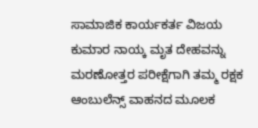ಸಾಮಾಜಿಕ ಕಾರ್ಯಕರ್ತ ವಿಜಯ ಕುಮಾರ ನಾಯ್ಕ ಮೃತ ದೇಹವನ್ನು ಮರಣೋತ್ತರ ಪರೀಕ್ಷೆಗಾಗಿ ತಮ್ಮ ರಕ್ಷಕ ಆಂಬುಲೆನ್ಸ್ ವಾಹನದ ಮೂಲಕ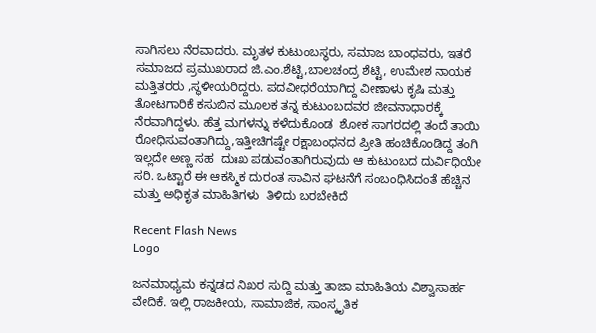ಸಾಗಿಸಲು ನೆರವಾದರು. ಮೃತಳ ಕುಟುಂಬಸ್ಥರು, ಸಮಾಜ ಬಾಂಧವರು, ಇತರೆ ಸಮಾಜದ ಪ್ರಮುಖರಾದ ಜಿ.ಎಂ.ಶೆಟ್ಟಿ,ಬಾಲಚಂದ್ರ ಶೆಟ್ಟಿ, ಉಮೇಶ ನಾಯಕ ಮತ್ತಿತರರು ,ಸ್ಥಳೀಯರಿದ್ದರು. ಪದವೀಧರೆಯಾಗಿದ್ದ ವೀಣಾಳು ಕೃಷಿ ಮತ್ತು ತೋಟಗಾರಿಕೆ ಕಸುಬಿನ ಮೂಲಕ ತನ್ನ ಕುಟುಂಬದವರ ಜೀವನಾಧಾರಕ್ಕೆ ನೆರವಾಗಿದ್ದಳು. ಹೆತ್ತ ಮಗಳನ್ನು ಕಳೆದುಕೊಂಡ  ಶೋಕ ಸಾಗರದಲ್ಲಿ ತಂದೆ ತಾಯಿ ರೋಧಿಸುವಂತಾಗಿದ್ದು,ಇತ್ತೀಚಿಗಷ್ಟೇ ರಕ್ಷಾಬಂಧನದ ಪ್ರೀತಿ ಹಂಚಿಕೊಂಡಿದ್ದ ತಂಗಿ ಇಲ್ಲದೇ ಅಣ್ಣ ಸಹ  ದುಃಖ ಪಡುವಂತಾಗಿರುವುದು ಆ ಕುಟುಂಬದ ದುರ್ವಿಧಿಯೇ ಸರಿ. ಒಟ್ಟಾರೆ ಈ ಆಕಸ್ಮಿಕ ದುರಂತ ಸಾವಿನ ಘಟನೆಗೆ ಸಂಬಂಧಿಸಿದಂತೆ ಹೆಚ್ಚಿನ ಮತ್ತು ಅಧಿಕೃತ ಮಾಹಿತಿಗಳು  ತಿಳಿದು ಬರಬೇಕಿದೆ

Recent Flash News
Logo

ಜನಮಾಧ್ಯಮ ಕನ್ನಡದ ನಿಖರ ಸುದ್ದಿ ಮತ್ತು ತಾಜಾ ಮಾಹಿತಿಯ ವಿಶ್ವಾಸಾರ್ಹ ವೇದಿಕೆ. ಇಲ್ಲಿ ರಾಜಕೀಯ, ಸಾಮಾಜಿಕ, ಸಾಂಸ್ಕೃತಿಕ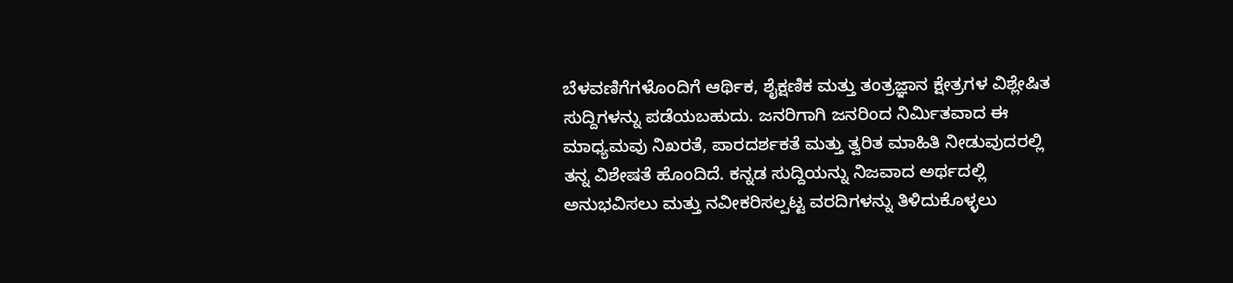ಬೆಳವಣಿಗೆಗಳೊಂದಿಗೆ ಆರ್ಥಿಕ, ಶೈಕ್ಷಣಿಕ ಮತ್ತು ತಂತ್ರಜ್ಞಾನ ಕ್ಷೇತ್ರಗಳ ವಿಶ್ಲೇಷಿತ ಸುದ್ದಿಗಳನ್ನು ಪಡೆಯಬಹುದು. ಜನರಿಗಾಗಿ ಜನರಿಂದ ನಿರ್ಮಿತವಾದ ಈ ಮಾಧ್ಯಮವು ನಿಖರತೆ, ಪಾರದರ್ಶಕತೆ ಮತ್ತು ತ್ವರಿತ ಮಾಹಿತಿ ನೀಡುವುದರಲ್ಲಿ ತನ್ನ ವಿಶೇಷತೆ ಹೊಂದಿದೆ. ಕನ್ನಡ ಸುದ್ದಿಯನ್ನು ನಿಜವಾದ ಅರ್ಥದಲ್ಲಿ ಅನುಭವಿಸಲು ಮತ್ತು ನವೀಕರಿಸಲ್ಪಟ್ಟ ವರದಿಗಳನ್ನು ತಿಳಿದುಕೊಳ್ಳಲು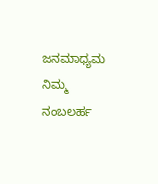ಜನಮಾಧ್ಯಮ ನಿಮ್ಮ ನಂಬಲರ್ಹ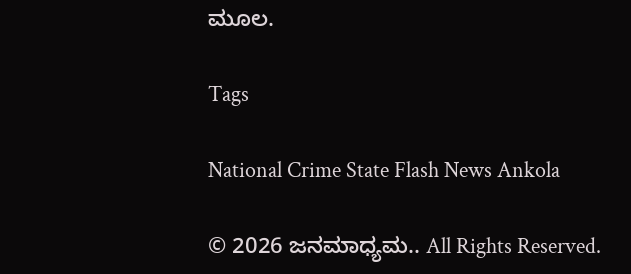ಮೂಲ.

Tags

National Crime State Flash News Ankola

© 2026 ಜನಮಾಧ್ಯಮ.. All Rights Reserved.